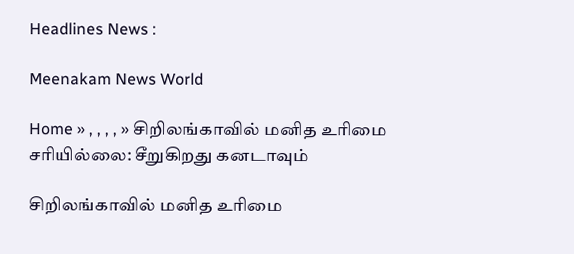Headlines News :

Meenakam News World

Home » , , , , » சிறிலங்காவில் மனித உரிமை சரியில்லை: சீறுகிறது கனடாவும்

சிறிலங்காவில் மனித உரிமை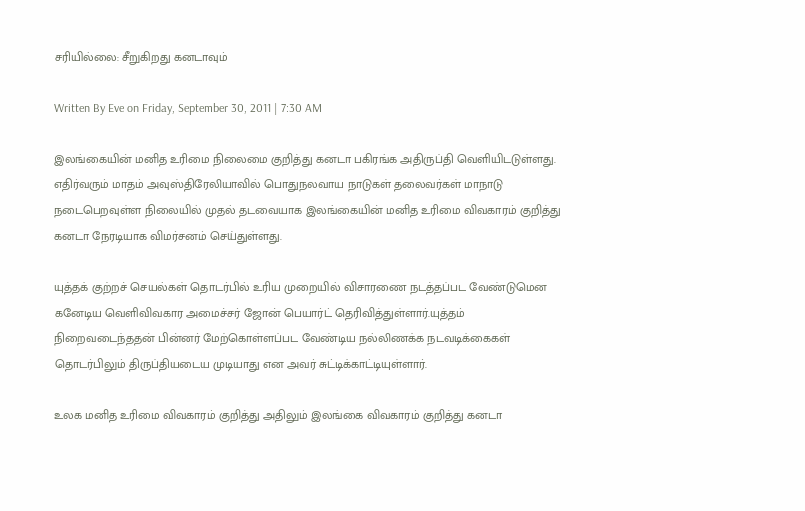சரியில்லை: சீறுகிறது கனடாவும்

Written By Eve on Friday, September 30, 2011 | 7:30 AM

இலங்கையின் மனித உரிமை நிலைமை குறித்து கனடா பகிரங்க அதிருப்தி வெளியிடடுள்ளது. எதிர்வரும் மாதம் அவுஸ்திரேலியாவில் பொதுநலவாய நாடுகள் தலைவர்கள் மாநாடு நடைபெறவுள்ள நிலையில் முதல் தடவையாக இலங்கையின் மனித உரிமை விவகாரம் குறித்து கனடா நேரடியாக விமர்சனம் செய்துள்ளது.

யுத்தக் குற்றச் செயல்கள் தொடர்பில் உரிய முறையில் விசாரணை நடத்தப்பட வேண்டுமென கனேடிய வெளிவிவகார அமைச்சர் ஜோன் பெயார்ட் தெரிவித்துள்ளார்.யுத்தம் நிறைவடைந்ததன் பின்னர் மேற்கொள்ளப்பட வேண்டிய நல்லிணக்க நடவடிக்கைகள் தொடர்பிலும் திருப்தியடைய முடியாது என அவர் சுட்டிக்காட்டியுள்ளார்.

உலக மனித உரிமை விவகாரம் குறித்து அதிலும் இலங்கை விவகாரம் குறித்து கனடா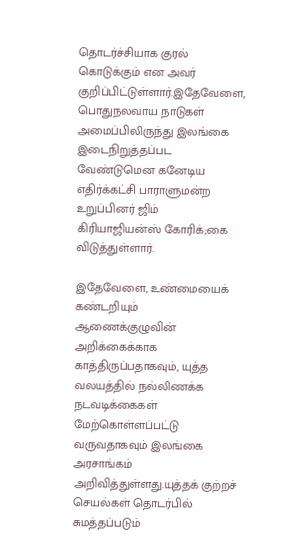தொடர்ச்சியாக குரல் கொடுக்கும் என அவர் குறிப்பிட்டுள்ளார்.இதேவேளை, பொதுநலவாய நாடுகள் அமைப்பிலிருந்து இலங்கை இடைநிறுத்தப்பட வேண்டுமென கனேடிய எதிர்க்கட்சி பாராளுமன்ற உறுப்பினர் ஜிம் கிரியாஜியன்ஸ் கோரிக்;கை விடுத்துள்ளார்.

இதேவேளை, உண்மையைக் கண்டறியும் ஆணைக்குழுவின் அறிக்கைக்காக காத்திருப்பதாகவும், யுத்த வலயத்தில் நல்லிணக்க நடவடிக்கைகள் மேற்கொள்ளப்பட்டு வருவதாகவும் இலங்கை அரசாங்கம் அறிவித்துள்ளது.யுத்தக் குற்றச் செயல்கள் தொடர்பில் சுமத்தப்படும்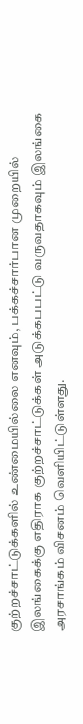குற்றச்சாட்டுக்களில் உண்மையில்லை எனவும், பக்கச்சார்பான முறையில் இலங்கைக்கு எதிராக குற்றச்சாட்டுக்கள் அடுக்கபபட்டு வருவதாகவும் இலங்கை அரசாங்கம் விசனம் வெளியிட்டுள்ளது.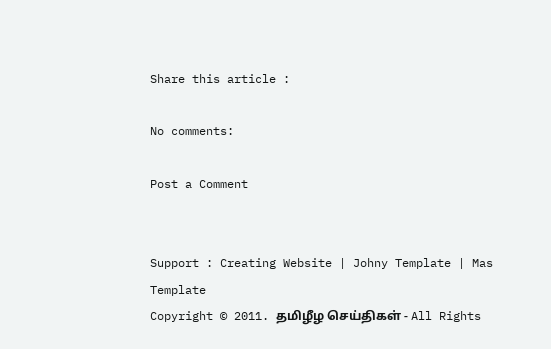Share this article :

No comments:

Post a Comment


Support : Creating Website | Johny Template | Mas Template
Copyright © 2011. தமிழீழ செய்திகள் - All Rights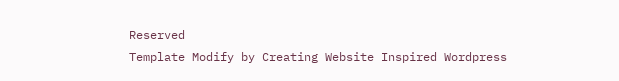Reserved
Template Modify by Creating Website Inspired Wordpress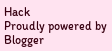Hack
Proudly powered by Blogger